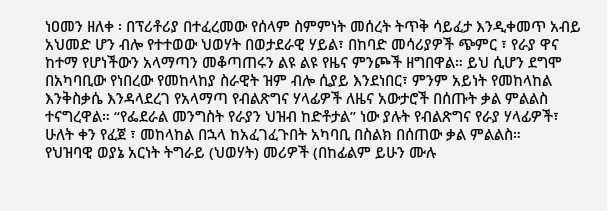ነዐመን ዘለቀ ፡ በፕሪቶሪያ በተፈረመው የሰላም ስምምነት መሰረት ትጥቅ ሳይፈታ እንዲቀመጥ አብይ አህመድ ሆን ብሎ የተተወው ህወሃት በወታደራዊ ሃይል፣ በከባድ መሳሪያዎች ጭምር ፣ የራያ ዋና ከተማ የሆነችውን አላማጣን መቆጣጠሩን ልዩ ልዩ የዜና ምንጮች ዘግበዋል። ይህ ሲሆን ደግሞ በአካባቢው የነበረው የመከላከያ ስራዊት ዝም ብሎ ሲያይ እንደነበር፣ ምንም አይነት የመከላከል እንቅስቃሴ እንዳላደረገ የአላማጣ የብልጽግና ሃላፊዎች ለዜና አውታሮች በሰጡት ቃል ምልልስ ተናግረዋል። “የፌደራል መንግስት የራያን ህዝብ ከድቶታል” ነው ያሉት የብልጽግና የራያ ሃላፊዎች፣ ሁለት ቀን የፈጀ ፣ መከላከል በኋላ ከአፈገፈጉበት አካባቢ በስልክ በሰጠው ቃል ምልልስ።
የህዝባዊ ወያኔ አርነት ትግራይ (ህወሃት) መሪዎች (በከፊልም ይሁን ሙሉ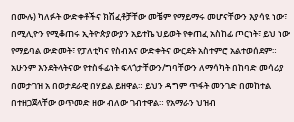በሙሉ) ካለፉት ውድቀቶችና ክሽፈቶቻቸው መቼም የማይማሩ መሆናቸውን እያሳዩ ነው፣ በሚሊዮን የሚቆጠሩ ኢትዮጵያውያን አይተኬ ህይወት የቀጠፈ አስከፊ ጦርነት፣ ይህ ነው የማይባል ውድመት፣ የፓለቲካና የስብእና ውድቀትና ውርደት አስተምሮ አልተወሰደም። አሁንም እንደትላትናው የተስፋፊነት ፍላጎታቸውን/ግባቸውን ለማሳካት በከባድ መሳሪያ በመታገዝ አ በወታደራዊ በሃይል ይዘዋል። ይህን ዳግም ጥፋት መንገድ በመከተል በተዘጋጀላቸው ወጥመድ ዘው ብለው ገብተዋል። የአማራን ህዝብ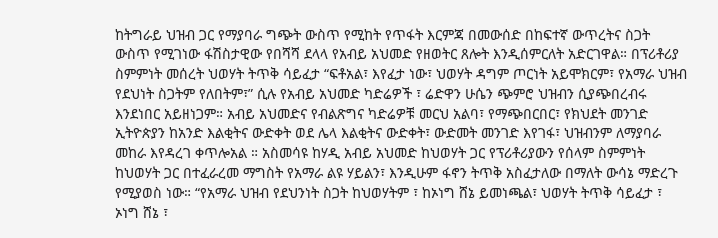ከትግራይ ህዝብ ጋር የማያባራ ግጭት ውስጥ የሚከት የጥፋት እርምጃ በመውሰድ በከፍተኛ ውጥረትና ስጋት ውስጥ የሚገነው ፋሽስታዊው የበሻሻ ደላላ የአብይ አህመድ የዘወትር ጸሎት እንዲሰምርለት አድርገዋል። በፕሪቶሪያ ስምምነት መሰረት ህወሃት ትጥቅ ሳይፈታ “ፍቶአል፣ እየፈታ ነው፣ ህወሃት ዳግም ጦርነት አይሞክርም፣ የአማራ ህዝብ የደህነት ስጋትም የለበትም፣” ሲሉ የአብይ አህመድ ካድሬዎች ፣ ሬድዋን ሁሴን ጭምሮ ህዝብን ሲያጭበረብሩ እንደነበር አይዘነጋም። አብይ አህመድና የብልጽግና ካድሬዎቹ መርህ አልባ፣ የማጭበርበር፣ የክህደት መንገድ ኢትዮጵያን ከአንድ እልቂትና ውድቀት ወደ ሌላ እልቂትና ውድቀት፣ ውድመት መንገድ እየገፋ፣ ህዝብንም ለማያባራ መከራ እየዳረገ ቀጥሎአል ። አስመሳዩ ከሃዲ አብይ አህመድ ከህወሃት ጋር የፕሪቶሪያውን የሰላም ስምምነት ከህወሃት ጋር በተፈራረመ ማግስት የአማራ ልዩ ሃይልን፣ እንዲሁም ፋኖን ትጥቅ አስፈታለው በማለት ውሳኔ ማድረጉ የሚያወስ ነው። “የአማራ ህዝብ የደህንነት ስጋት ከህወሃትም ፣ ከኦነግ ሸኔ ይመነጫል፣ ህወሃት ትጥቅ ሳይፈታ ፣ ኦነግ ሸኔ ፣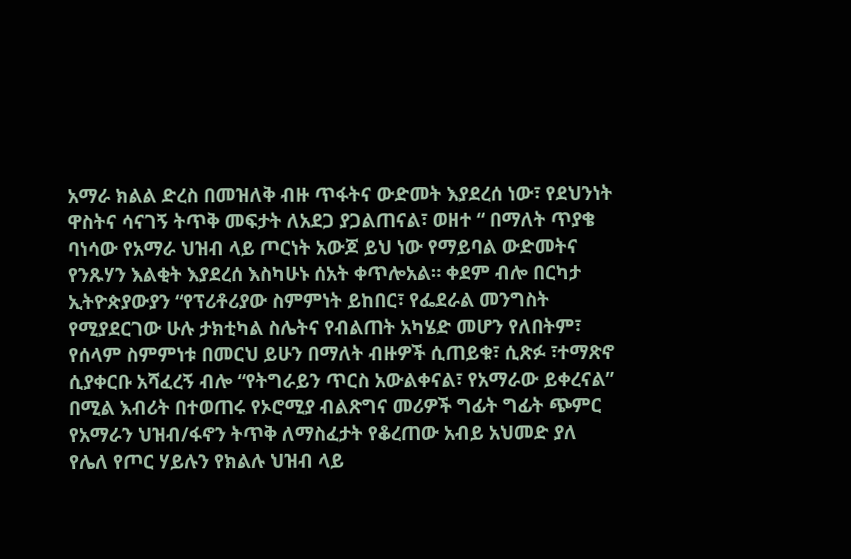አማራ ክልል ድረስ በመዝለቅ ብዙ ጥፋትና ውድመት እያደረሰ ነው፣ የደህንነት ዋስትና ሳናገኝ ትጥቅ መፍታት ለአደጋ ያጋልጠናል፣ ወዘተ “ በማለት ጥያቄ ባነሳው የአማራ ህዝብ ላይ ጦርነት አውጆ ይህ ነው የማይባል ውድመትና የንጹሃን እልቂት እያደረሰ እስካሁኑ ሰአት ቀጥሎአል። ቀደም ብሎ በርካታ ኢትዮጵያውያን “የፕሪቶሪያው ስምምነት ይከበር፣ የፌደራል መንግስት የሚያደርገው ሁሉ ታክቲካል ስሌትና የብልጠት አካሄድ መሆን የለበትም፣ የሰላም ስምምነቱ በመርህ ይሁን በማለት ብዙዎች ሲጠይቁ፣ ሲጽፉ ፣ተማጽኖ ሲያቀርቡ አሻፈረኝ ብሎ “የትግራይን ጥርስ አውልቀናል፣ የአማራው ይቀረናል” በሚል እብሪት በተወጠሩ የኦሮሚያ ብልጽግና መሪዎች ግፊት ግፊት ጭምር የአማራን ህዝብ/ፋኖን ትጥቅ ለማስፈታት የቆረጠው አብይ አህመድ ያለ የሌለ የጦር ሃይሉን የክልሉ ህዝብ ላይ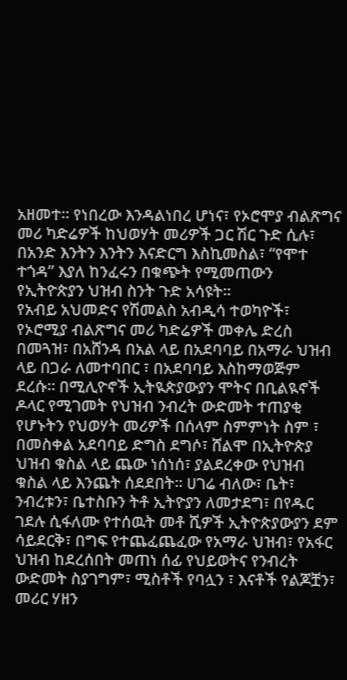አዘመተ። የነበረው እንዳልነበረ ሆነና፣ የኦሮሞያ ብልጽግና መሪ ካድሬዎች ከህወሃት መሪዎች ጋር ሽር ጉድ ሲሉ፣ በአንድ እንትን እንትን እናድርግ እስኪመስል፣ “የሞተ ተጎዳ” እያለ ከንፈሩን በቁጭት የሚመጠውን የኢትዮጵያን ህዝብ ስንት ጉድ አሳዩት።
የአብይ አህመድና የሽመልስ አብዲሳ ተወካዮች፣ የኦሮሚያ ብልጽግና መሪ ካድሬዎች መቀሌ ድረስ በመጓዝ፣ በአሸንዳ በአል ላይ በአደባባይ በአማራ ህዝብ ላይ በጋራ ለመተባበር ፣ በአደባባይ እስከማወጅም ደረሱ። በሚሊዮኖች ኢትዪጵያውያን ሞትና በቢልዪኖች ዶላር የሚገመት የህዝብ ንብረት ውድመት ተጠያቂ የሆኑትን የህወሃት መሪዎች በሰላም ስምምነት ስም ፣ በመስቀል አደባባይ ድግስ ደግሶ፣ ሸልሞ በኢትዮጵያ ህዝብ ቁስል ላይ ጨው ነሰነሰ፣ ያልደረቀው የህዝብ ቁስል ላይ እንጨት ሰደደበት። ሀገሬ ብለው፣ ቤት፣ ንብረቱን፣ ቤተስቡን ትቶ ኢትዮያን ለመታደግ፣ በየዱር ገደሉ ሲፋለሙ የተሰዉት መቶ ሺዎች ኢትዮጵያውያን ደም ሳይደርቅ፣ በግፍ የተጨፈጨፈው የአማራ ህዝብ፣ የአፋር ህዝብ ከደረሰበት መጠነ ሰፊ የህይወትና የንብረት ውድመት ስያገግም፣ ሚስቶች የባሏን ፣ እናቶች የልጆቿን፣ መሪር ሃዘን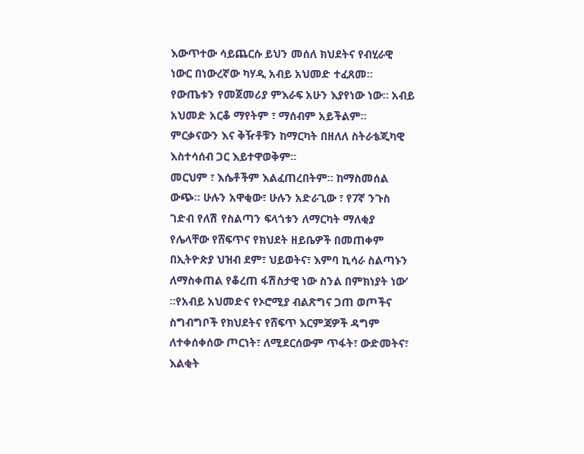እውጥተው ሳይጨርሱ ይህን መሰለ ክህደትና የብሂራዊ ነውር በነውረኛው ካሃዲ አብይ አህመድ ተፈጸመ። የውጤቱን የመጀመሪያ ምእራፍ አሁን እያየነው ነው። አብይ አህመድ አርቆ ማየትም ፣ ማሰብም አይችልም። ምርቃናውን እና ቅዥቶቹን ከማርካት በዘለለ ስትራቴጂካዊ እስተሳሰብ ጋር እይተዋወቅም።
መርህም ፣ እሴቶችም እልፈጠረበትም። ከማስመሰል ውጭ። ሁሉን አዋቂው፣ ሁሉን አድራጊው ፣ የ7ኛ ንጉስ ገድብ የለሽ የስልጣን ፍላጎቱን ለማርካት ማለቂያ የሌላቸው የሸፍጥና የክህደት ዘይቤዎች በመጠቀም በኢትዮጵያ ህዝብ ደም፣ ህይወትና፣ እምባ ኪሳራ ስልጣኑን ለማስቀጠል የቆረጠ ፋሽስታዊ ነው ስንል በምክነያት ነው’ ።የአብይ አህመድና የኦሮሚያ ብልጽግና ጋጠ ወጦችና ስግብግቦች የክህደትና የሸፍጥ እርምጃዎች ዳግም ለተቀሰቀሰው ጦርነት፣ ለሚደርሰውም ጥፋት፣ ውድመትና፣ እልቂት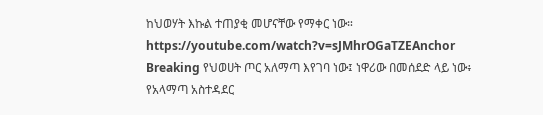ከህወሃት እኩል ተጠያቂ መሆናቸው የማቀር ነው። https://youtube.com/watch?v=sJMhrOGaTZEAnchor
Breaking የህወሀት ጦር አለማጣ እየገባ ነው፤ ነዋሪው በመሰደድ ላይ ነው፥ የአላማጣ አስተዳደር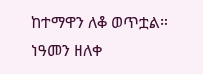ከተማዋን ለቆ ወጥቷል። ነዓመን ዘለቀ